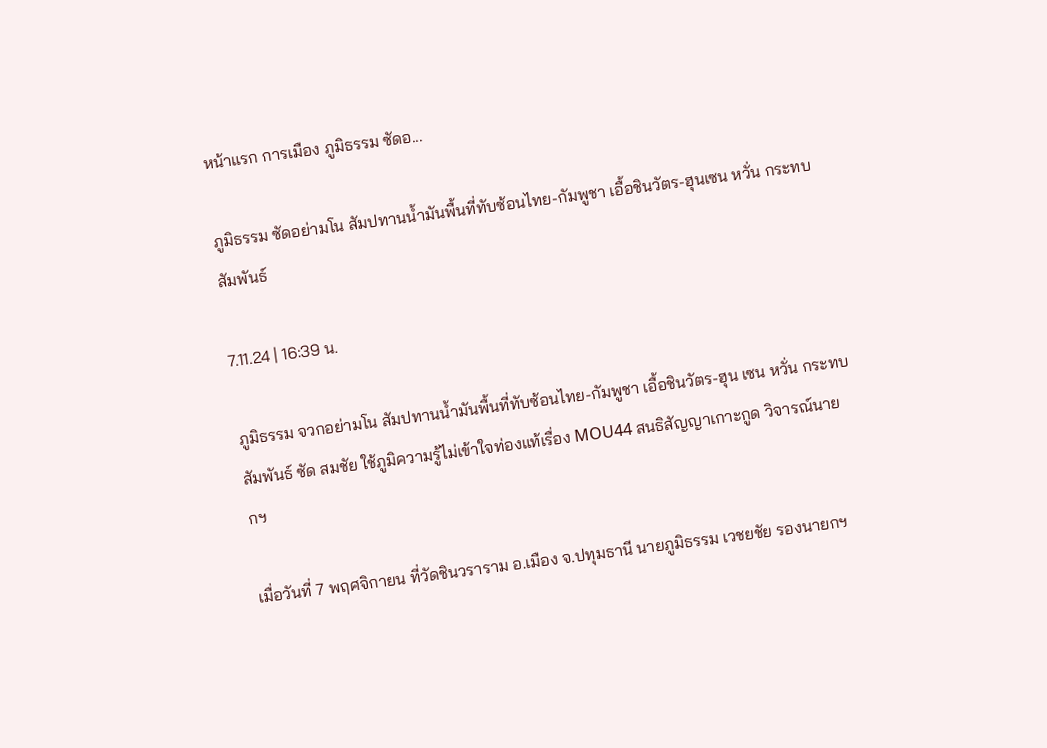หน้าแรก การเมือง ภูมิธรรม ซัดอ...

ภูมิธรรม ซัดอย่ามโน สัมปทานน้ำมันพื้นที่ทับซ้อนไทย-กัมพูชา เอื้อชินวัตร-ฮุนเซน หวั่น กระทบสัมพันธ์

7.11.24 | 16:39 น.

ภูมิธรรม จวกอย่ามโน สัมปทานน้ำมันพื้นที่ทับซ้อนไทย-กัมพูชา เอื้อชินวัตร-ฮุน เซน หวั่น กระทบสัมพันธ์ ซัด สมชัย ใช้ภูมิความรู้ไม่เข้าใจท่องแท้เรื่อง MOU44 สนธิสัญญาเกาะกูด วิจารณ์นายกฯ

เมื่อวันที่ 7 พฤศจิกายน ที่วัดชินวราราม อ.เมือง จ.ปทุมธานี นายภูมิธรรม เวชยชัย รองนายกฯ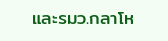และรมว.กลาโห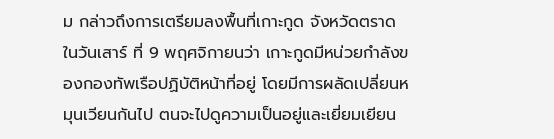ม กล่าวถึงการเตรียมลงพื้นที่เกาะกูด จังหวัดตราด ในวันเสาร์ ที่ 9 พฤศจิกายนว่า เกาะกูดมีหน่วยกำลังของกองทัพเรือปฏิบัติหน้าที่อยู่ โดยมีการผลัดเปลี่ยนหมุนเวียนกันไป ตนจะไปดูความเป็นอยู่และเยี่ยมเยียน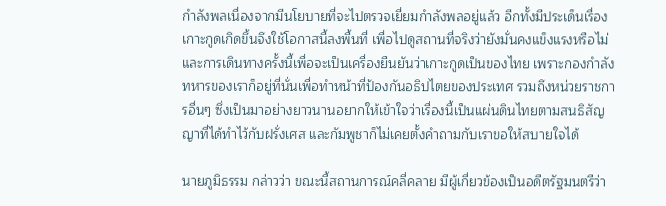กำลังพลเนื่องจากมีนโยบายที่จะไปตรวจเยี่ยมกำลังพลอยู่แล้ว อีกทั้งมีประเด็นเรื่องเกาะกูดเกิดขึ้นจึงใช้โอกาสนี้ลงพื้นที่ เพื่อไปดูสถานที่จริงว่ายังมั่นคงแข็งแรงหรือไม่และการเดินทางครั้งนี้เพื่อจะเป็นเครื่องยืนยันว่าเกาะกูดเป็นของไทย เพราะกองกำลังทหารของเราก็อยู่ที่นั่นเพื่อทำหน้าที่ป้องกันอธิปไตยของประเทศ รวมถึงหน่วยราชการอื่นๆ ซึ่งเป็นมาอย่างยาวนานอยากให้เข้าใจว่าเรื่องนี้เป็นแผ่นดินไทยตามสนธิสัญญาที่ได้ทำไว้กับฝรั่งเศส และกัมพูชาก็ไม่เคยตั้งคำถามกับเราขอให้สบายใจได้

นายภูมิธรรม กล่าวว่า ขณะนี้สถานการณ์คลี่คลาย มีผู้เกี่ยวข้องเป็นอดีตรัฐมนตรีว่า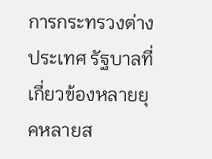การกระทรวงต่างประเทศ รัฐบาลที่เกี่ยวข้องหลายยุคหลายส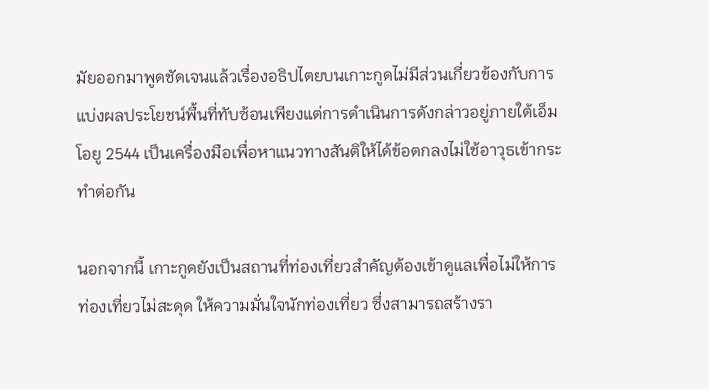มัยออกมาพูดชัดเจนแล้วเรื่องอธิปไตยบนเกาะกูดไม่มีส่วนเกี่ยวข้องกับการแบ่งผลประโยชน์พื้นที่ทับซ้อนเพียงแต่การดำเนินการดังกล่าวอยู่ภายใต้เอ็มโอยู 2544 เป็นเครื่องมือเพื่อหาแนวทางสันติให้ได้ข้อตกลงไม่ใช้อาวุธเข้ากระทำต่อกัน

นอกจากนี้ เกาะกูดยังเป็นสถานที่ท่องเที่ยวสำคัญต้องเข้าดูแลเพื่อไม่ให้การท่องเที่ยวไม่สะดุด ให้ความมั่นใจนักท่องเที่ยว ซึ่งสามารถสร้างรา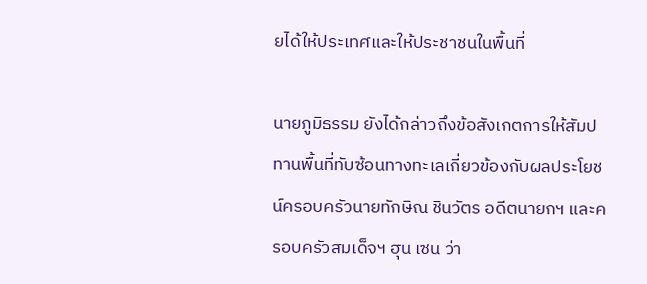ยได้ให้ประเทศและให้ประชาชนในพื้นที่

นายภูมิธรรม ยังได้กล่าวถึงข้อสังเกตการให้สัมปทานพื้นที่ทับซ้อนทางทะเลเกี่ยวข้องกับผลประโยชน์ครอบครัวนายทักษิณ ชินวัตร อดีตนายกฯ และครอบครัวสมเด็จฯ ฮุน เซน ว่า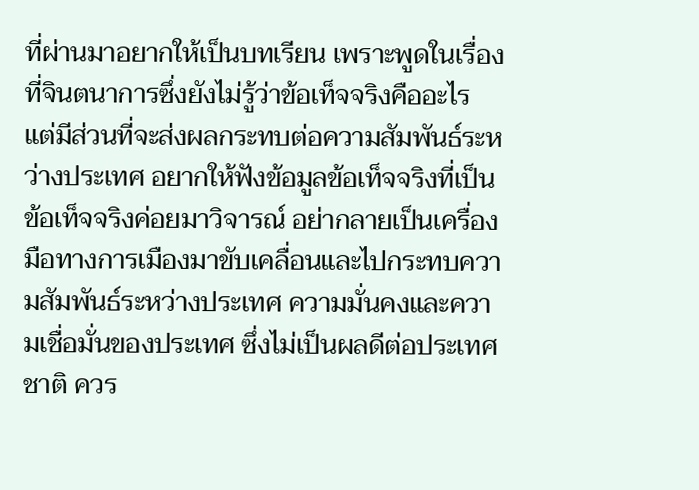ที่ผ่านมาอยากให้เป็นบทเรียน เพราะพูดในเรื่องที่จินตนาการซึ่งยังไม่รู้ว่าข้อเท็จจริงคืออะไร แต่มีส่วนที่จะส่งผลกระทบต่อความสัมพันธ์ระหว่างประเทศ อยากให้ฟังข้อมูลข้อเท็จจริงที่เป็นข้อเท็จจริงค่อยมาวิจารณ์ อย่ากลายเป็นเครื่องมือทางการเมืองมาขับเคลื่อนและไปกระทบความสัมพันธ์ระหว่างประเทศ ความมั่นคงและความเชื่อมั่นของประเทศ ซึ่งไม่เป็นผลดีต่อประเทศชาติ ควร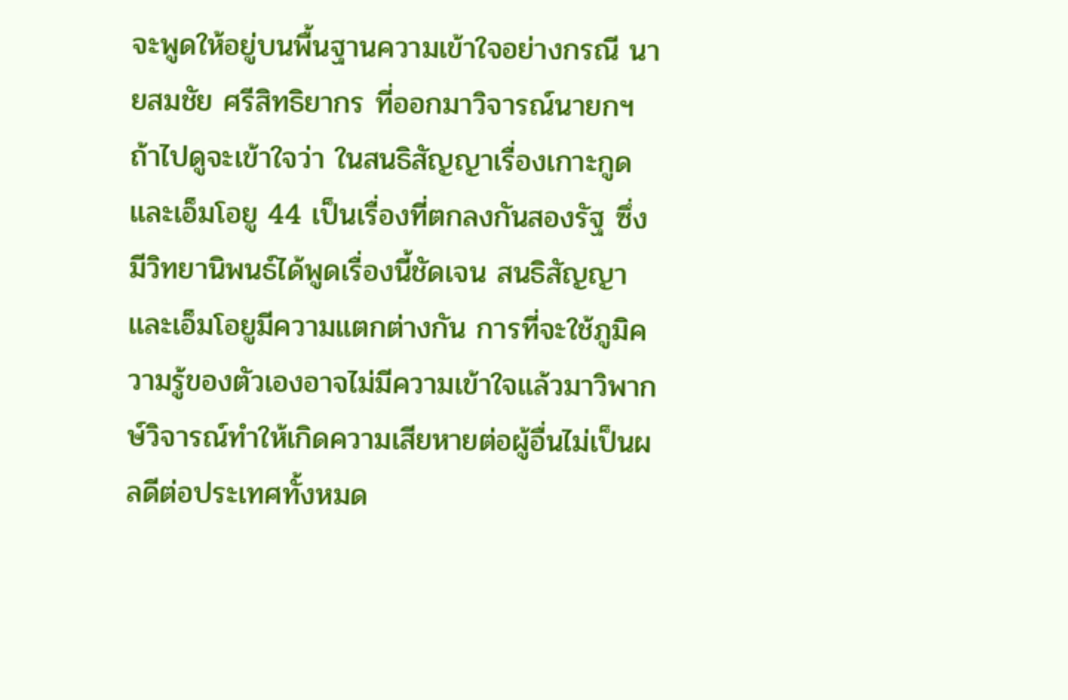จะพูดให้อยู่บนพื้นฐานความเข้าใจอย่างกรณี นายสมชัย ศรีสิทธิยากร ที่ออกมาวิจารณ์นายกฯ ถ้าไปดูจะเข้าใจว่า ในสนธิสัญญาเรื่องเกาะกูดและเอ็มโอยู 44 เป็นเรื่องที่ตกลงกันสองรัฐ ซึ่งมีวิทยานิพนธ์ได้พูดเรื่องนี้ชัดเจน สนธิสัญญาและเอ็มโอยูมีความแตกต่างกัน การที่จะใช้ภูมิความรู้ของตัวเองอาจไม่มีความเข้าใจแล้วมาวิพากษ์วิจารณ์ทำให้เกิดความเสียหายต่อผู้อื่นไม่เป็นผลดีต่อประเทศทั้งหมด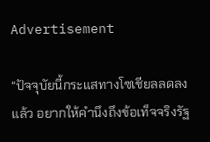Advertisement

“ปัจจุบัยนี้กระแสทางโซเชียลลดลงแล้ว อยากให้คำนึงถึงข้อเท็จจริงรัฐ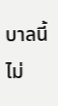บาลนี้ไม่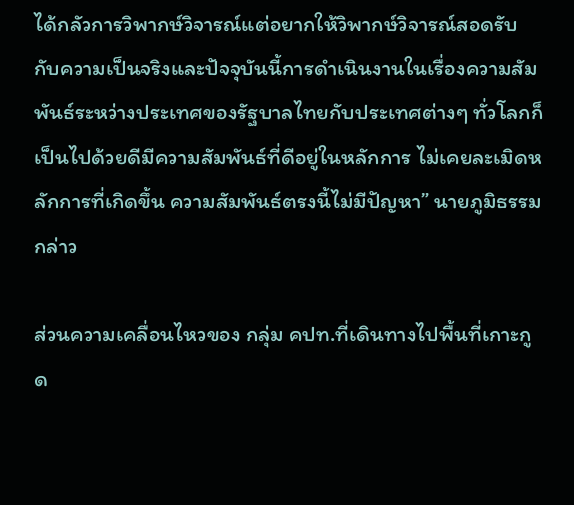ได้กลัวการวิพากษ์วิจารณ์แต่อยากให้วิพากษ์วิจารณ์สอดรับกับความเป็นจริงและปัจจุบันนี้การดำเนินงานในเรื่องความสัมพันธ์ระหว่างประเทศของรัฐบาลไทยกับประเทศต่างๆ ทั่วโลกก็เป็นไปด้วยดีมีความสัมพันธ์ที่ดีอยู่ในหลักการ ไม่เคยละเมิดหลักการที่เกิดขึ้น ความสัมพันธ์ตรงนี้ไม่มีปัญหา” นายภูมิธรรม กล่าว

ส่วนความเคลื่อนไหวของ กลุ่ม คปท.ที่เดินทางไปพื้นที่เกาะกูด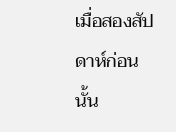เมื่อสองสัปดาห์ก่อนนั้น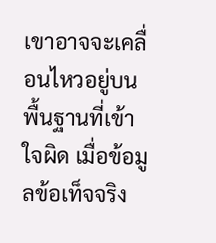เขาอาจจะเคลื่อนไหวอยู่บนพื้นฐานที่เข้าใจผิด เมื่อข้อมูลข้อเท็จจริง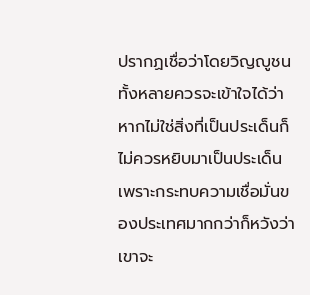ปรากฏเชื่อว่าโดยวิญญูชนทั้งหลายควรจะเข้าใจได้ว่า หากไม่ใช่สิ่งที่เป็นประเด็นก็ไม่ควรหยิบมาเป็นประเด็นเพราะกระทบความเชื่อมั่นของประเทศมากกว่าก็หวังว่าเขาจะ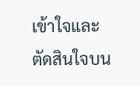เข้าใจและตัดสินใจบน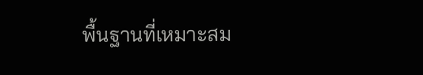พื้นฐานที่เหมาะสม